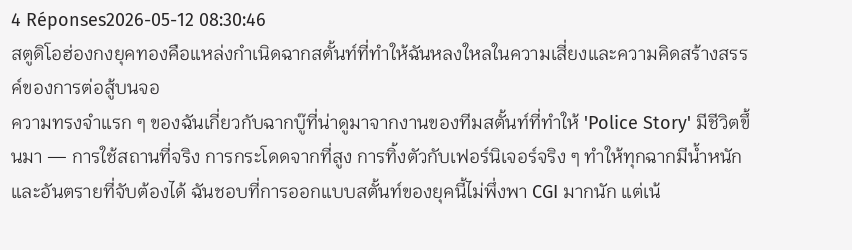4 Réponses2026-05-12 08:30:46
สตูดิโอฮ่องกงยุคทองคือแหล่งกำเนิดฉากสตั้นท์ที่ทำให้ฉันหลงใหลในความเสี่ยงและความคิดสร้างสรรค์ของการต่อสู้บนจอ
ความทรงจำแรก ๆ ของฉันเกี่ยวกับฉากบู๊ที่น่าดูมาจากงานของทีมสตั้นท์ที่ทำให้ 'Police Story' มีชีวิตขึ้นมา — การใช้สถานที่จริง การกระโดดจากที่สูง การทิ้งตัวกับเฟอร์นิเจอร์จริง ๆ ทำให้ทุกฉากมีน้ำหนักและอันตรายที่จับต้องได้ ฉันชอบที่การออกแบบสตั้นท์ของยุคนี้ไม่พึ่งพา CGI มากนัก แต่เน้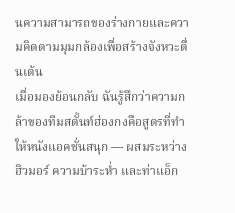นความสามารถของร่างกายและความคิดตามมุมกล้องเพื่อสร้างจังหวะตื่นเต้น
เมื่อมองย้อนกลับ ฉันรู้สึกว่าความกล้าของทีมสตั้นท์ฮ่องกงคือสูตรที่ทำให้หนังแอคชั่นสนุก — ผสมระหว่างฮิวมอร์ ความบ้าระห่ำ และท่าแอ็ก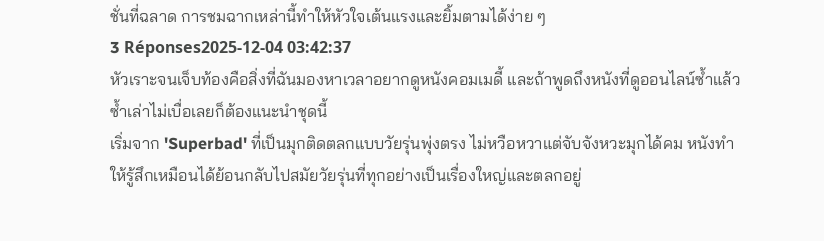ชั่นที่ฉลาด การชมฉากเหล่านี้ทำให้หัวใจเต้นแรงและยิ้มตามได้ง่าย ๆ
3 Réponses2025-12-04 03:42:37
หัวเราะจนเจ็บท้องคือสิ่งที่ฉันมองหาเวลาอยากดูหนังคอมเมดี้ และถ้าพูดถึงหนังที่ดูออนไลน์ซ้ำแล้วซ้ำเล่าไม่เบื่อเลยก็ต้องแนะนำชุดนี้
เริ่มจาก 'Superbad' ที่เป็นมุกติดตลกแบบวัยรุ่นพุ่งตรง ไม่หวือหวาแต่จับจังหวะมุกได้คม หนังทำให้รู้สึกเหมือนได้ย้อนกลับไปสมัยวัยรุ่นที่ทุกอย่างเป็นเรื่องใหญ่และตลกอยู่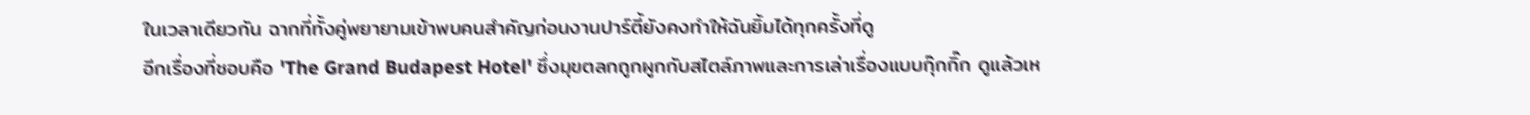ในเวลาเดียวกัน ฉากที่ทั้งคู่พยายามเข้าพบคนสำคัญก่อนงานปาร์ตี้ยังคงทำให้ฉันยิ้มได้ทุกครั้งที่ดู
อีกเรื่องที่ชอบคือ 'The Grand Budapest Hotel' ซึ่งมุขตลกถูกผูกกับสไตล์ภาพและการเล่าเรื่องแบบกุ๊กกิ๊ก ดูแล้วเห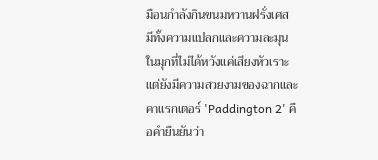มือนกำลังกินขนมหวานฝรั่งเศส มีทั้งความแปลกและความละมุนในมุกที่ไม่ได้หวังแค่เสียงหัวเราะ แต่ยังมีความสวยงามของฉากและคาแรกเตอร์ 'Paddington 2' คือคำยืนยันว่า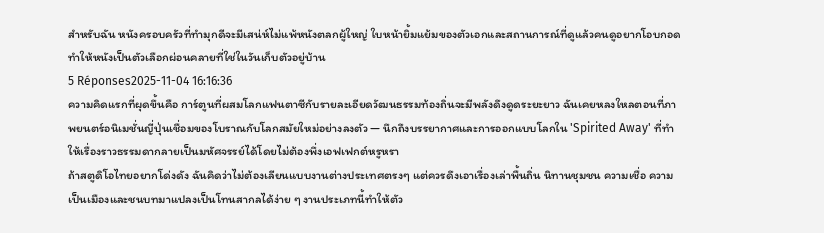สำหรับฉัน หนังครอบครัวที่ทำมุกดีจะมีเสน่ห์ไม่แพ้หนังตลกผู้ใหญ่ ใบหน้ายิ้มแย้มของตัวเอกและสถานการณ์ที่ดูแล้วคนดูอยากโอบกอด ทำให้หนังเป็นตัวเลือกผ่อนคลายที่ใช่ในวันเก็บตัวอยู่บ้าน
5 Réponses2025-11-04 16:16:36
ความคิดแรกที่ผุดขึ้นคือ การ์ตูนที่ผสมโลกแฟนตาซีกับรายละเอียดวัฒนธรรมท้องถิ่นจะมีพลังดึงดูดระยะยาว ฉันเคยหลงใหลตอนที่ภาพยนตร์อนิเมชั่นญี่ปุ่นเชื่อมของโบราณกับโลกสมัยใหม่อย่างลงตัว — นึกถึงบรรยากาศและการออกแบบโลกใน 'Spirited Away' ที่ทำให้เรื่องราวธรรมดากลายเป็นมหัศจรรย์ได้โดยไม่ต้องพึ่งเอฟเฟกต์หรูหรา
ถ้าสตูดิโอไทยอยากโด่งดัง ฉันคิดว่าไม่ต้องเลียนแบบงานต่างประเทศตรงๆ แต่ควรดึงเอาเรื่องเล่าพื้นถิ่น นิทานชุมชน ความเชื่อ ความเป็นเมืองและชนบทมาแปลงเป็นโทนสากลได้ง่าย ๆ งานประเภทนี้ทำให้ตัว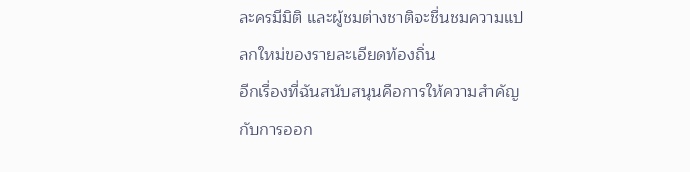ละครมีมิติ และผู้ชมต่างชาติจะชื่นชมความแปลกใหม่ของรายละเอียดท้องถิ่น
อีกเรื่องที่ฉันสนับสนุนคือการให้ความสำคัญกับการออก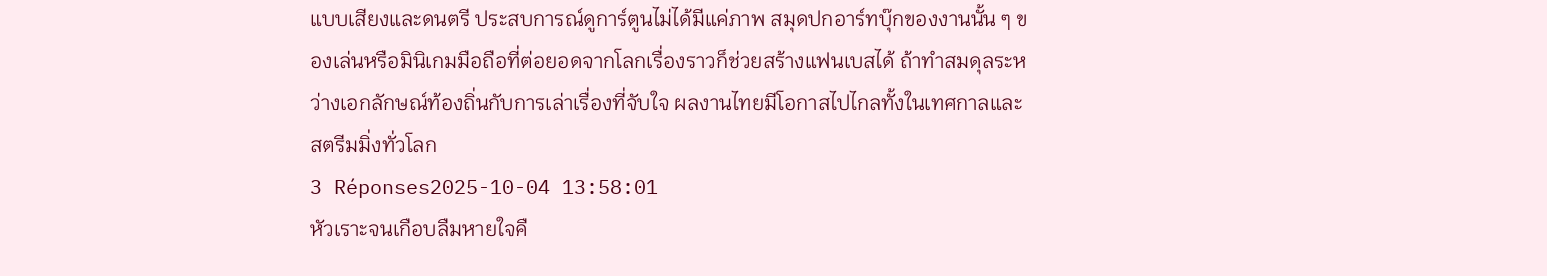แบบเสียงและดนตรี ประสบการณ์ดูการ์ตูนไม่ได้มีแค่ภาพ สมุดปกอาร์ทบุ๊กของงานนั้น ๆ ของเล่นหรือมินิเกมมือถือที่ต่อยอดจากโลกเรื่องราวก็ช่วยสร้างแฟนเบสได้ ถ้าทำสมดุลระหว่างเอกลักษณ์ท้องถิ่นกับการเล่าเรื่องที่จับใจ ผลงานไทยมีโอกาสไปไกลทั้งในเทศกาลและสตรีมมิ่งทั่วโลก
3 Réponses2025-10-04 13:58:01
หัวเราะจนเกือบลืมหายใจคื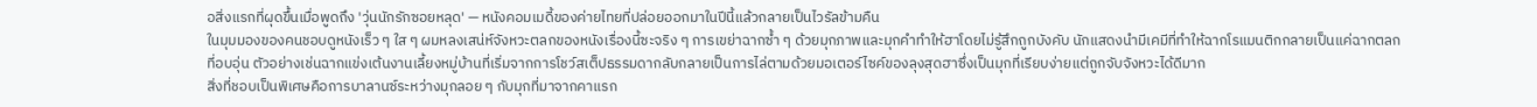อสิ่งแรกที่ผุดขึ้นเมื่อพูดถึง 'วุ่นนักรักซอยหลุด' — หนังคอมเมดี้ของค่ายไทยที่ปล่อยออกมาในปีนี้แล้วกลายเป็นไวรัลข้ามคืน
ในมุมมองของคนชอบดูหนังเร็ว ๆ ใส ๆ ผมหลงเสน่ห์จังหวะตลกของหนังเรื่องนี้ซะจริง ๆ การเขย่าฉากซ้ำ ๆ ด้วยมุกภาพและมุกคำทำให้ฮาโดยไม่รู้สึกถูกบังคับ นักแสดงนำมีเคมีที่ทำให้ฉากโรแมนติกกลายเป็นแค่ฉากตลกที่อบอุ่น ตัวอย่างเช่นฉากแข่งเต้นงานเลี้ยงหมู่บ้านที่เริ่มจากการโชว์สเต็ปธรรมดากลับกลายเป็นการไล่ตามด้วยมอเตอร์ไซค์ของลุงสุดฮาซึ่งเป็นมุกที่เรียบง่ายแต่ถูกจับจังหวะได้ดีมาก
สิ่งที่ชอบเป็นพิเศษคือการบาลานซ์ระหว่างมุกลอย ๆ กับมุกที่มาจากคาแรก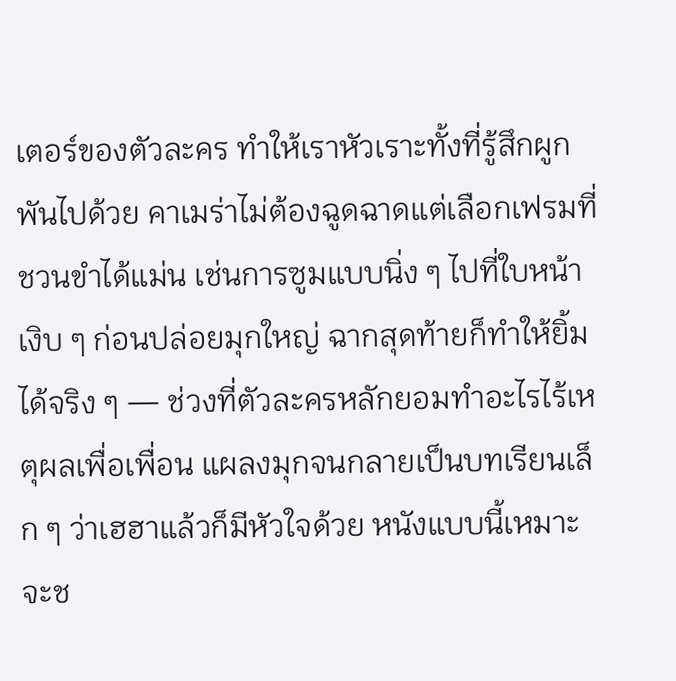เตอร์ของตัวละคร ทำให้เราหัวเราะทั้งที่รู้สึกผูกพันไปด้วย คาเมร่าไม่ต้องฉูดฉาดแต่เลือกเฟรมที่ชวนขำได้แม่น เช่นการซูมแบบนิ่ง ๆ ไปที่ใบหน้าเงิบ ๆ ก่อนปล่อยมุกใหญ่ ฉากสุดท้ายก็ทำให้ยิ้มได้จริง ๆ — ช่วงที่ตัวละครหลักยอมทำอะไรไร้เหตุผลเพื่อเพื่อน แผลงมุกจนกลายเป็นบทเรียนเล็ก ๆ ว่าเฮฮาแล้วก็มีหัวใจด้วย หนังแบบนี้เหมาะจะช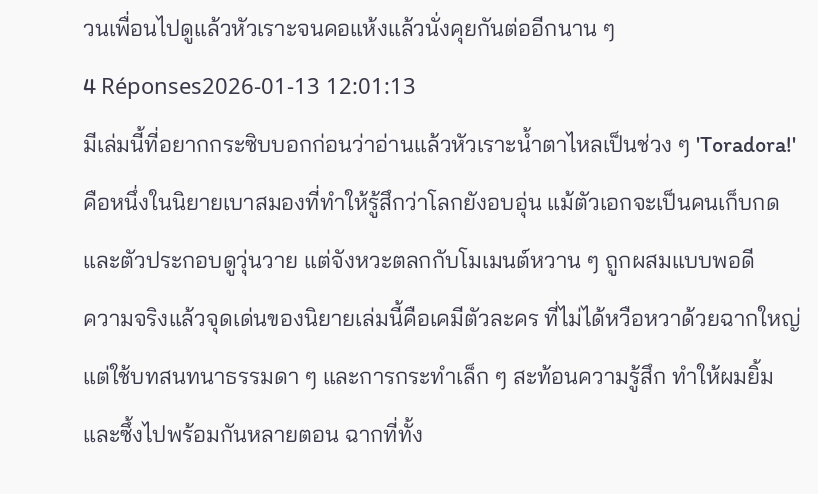วนเพื่อนไปดูแล้วหัวเราะจนคอแห้งแล้วนั่งคุยกันต่ออีกนาน ๆ
4 Réponses2026-01-13 12:01:13
มีเล่มนี้ที่อยากกระซิบบอกก่อนว่าอ่านแล้วหัวเราะน้ำตาไหลเป็นช่วง ๆ 'Toradora!' คือหนึ่งในนิยายเบาสมองที่ทำให้รู้สึกว่าโลกยังอบอุ่น แม้ตัวเอกจะเป็นคนเก็บกดและตัวประกอบดูวุ่นวาย แต่จังหวะตลกกับโมเมนต์หวาน ๆ ถูกผสมแบบพอดี
ความจริงแล้วจุดเด่นของนิยายเล่มนี้คือเคมีตัวละคร ที่ไม่ได้หวือหวาด้วยฉากใหญ่ แต่ใช้บทสนทนาธรรมดา ๆ และการกระทำเล็ก ๆ สะท้อนความรู้สึก ทำให้ผมยิ้มและซึ้งไปพร้อมกันหลายตอน ฉากที่ทั้ง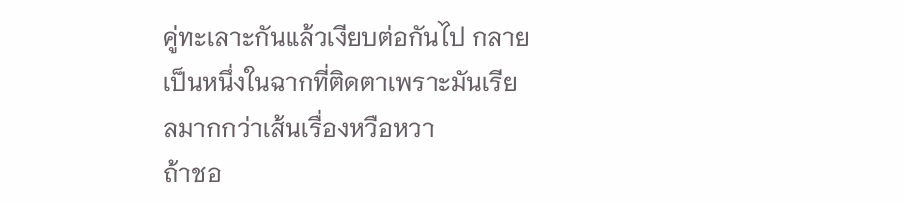คู่ทะเลาะกันแล้วเงียบต่อกันไป กลายเป็นหนึ่งในฉากที่ติดตาเพราะมันเรียลมากกว่าเส้นเรื่องหวือหวา
ถ้าชอ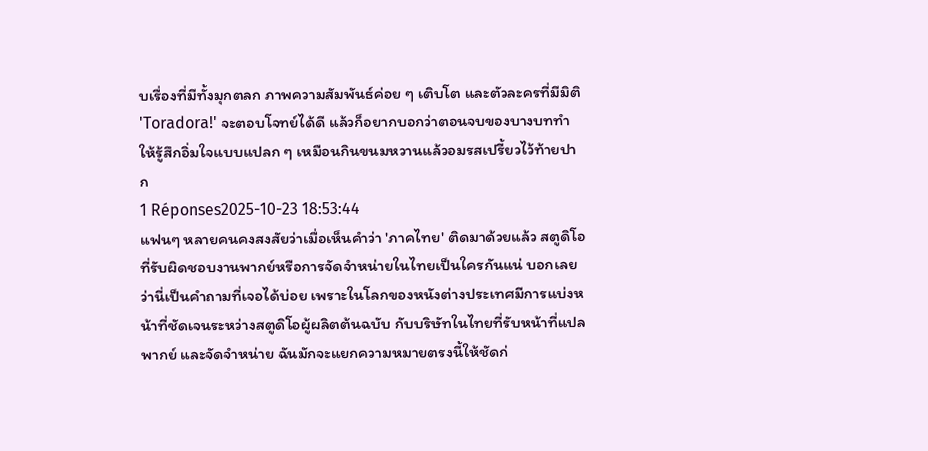บเรื่องที่มีทั้งมุกตลก ภาพความสัมพันธ์ค่อย ๆ เติบโต และตัวละครที่มีมิติ 'Toradora!' จะตอบโจทย์ได้ดี แล้วก็อยากบอกว่าตอนจบของบางบททำให้รู้สึกอิ่มใจแบบแปลก ๆ เหมือนกินขนมหวานแล้วอมรสเปรี้ยวไว้ท้ายปาก
1 Réponses2025-10-23 18:53:44
แฟนๆ หลายคนคงสงสัยว่าเมื่อเห็นคำว่า 'ภาคไทย' ติดมาด้วยแล้ว สตูดิโอที่รับผิดชอบงานพากย์หรือการจัดจำหน่ายในไทยเป็นใครกันแน่ บอกเลยว่านี่เป็นคำถามที่เจอได้บ่อย เพราะในโลกของหนังต่างประเทศมีการแบ่งหน้าที่ชัดเจนระหว่างสตูดิโอผู้ผลิตต้นฉบับ กับบริษัทในไทยที่รับหน้าที่แปล พากย์ และจัดจำหน่าย ฉันมักจะแยกความหมายตรงนี้ให้ชัดก่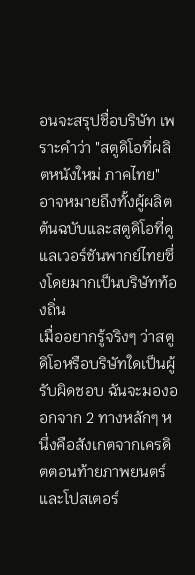อนจะสรุปชื่อบริษัท เพราะคำว่า "สตูดิโอที่ผลิตหนังใหม่ ภาคไทย" อาจหมายถึงทั้งผู้ผลิตต้นฉบับและสตูดิโอที่ดูแลเวอร์ชันพากย์ไทยซึ่งโดยมากเป็นบริษัทท้องถิ่น
เมื่ออยากรู้จริงๆ ว่าสตูดิโอหรือบริษัทใดเป็นผู้รับผิดชอบ ฉันจะมองออกจาก 2 ทางหลักๆ หนึ่งคือสังเกตจากเครดิตตอนท้ายภาพยนตร์และโปสเตอร์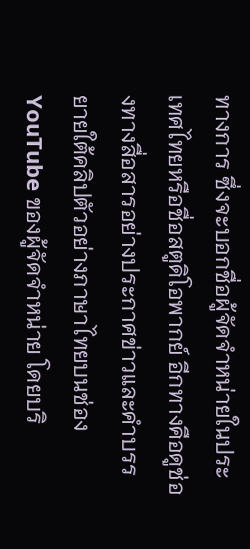ทางการ ซึ่งจะบอกชื่อผู้จัดจำหน่ายในประเทศไทยหรือชื่อสตูดิโอพากย์ อีกทางคือดูช่องทางสื่อสารอย่างประกาศข่าวและคำบรรยายใต้คลิปตัวอย่างภาษาไทยบนช่อง YouTube ของผู้จัดจำหน่าย โดยบริ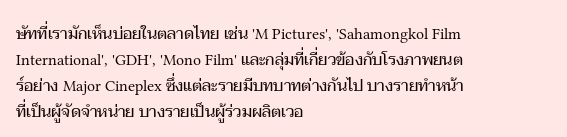ษัทที่เรามักเห็นบ่อยในตลาดไทย เช่น 'M Pictures', 'Sahamongkol Film International', 'GDH', 'Mono Film' และกลุ่มที่เกี่ยวข้องกับโรงภาพยนตร์อย่าง Major Cineplex ซึ่งแต่ละรายมีบทบาทต่างกันไป บางรายทำหน้าที่เป็นผู้จัดจำหน่าย บางรายเป็นผู้ร่วมผลิตเวอ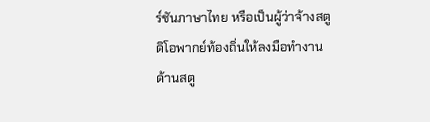ร์ชันภาษาไทย หรือเป็นผู้ว่าจ้างสตูดิโอพากย์ท้องถิ่นให้ลงมือทำงาน
ด้านสตู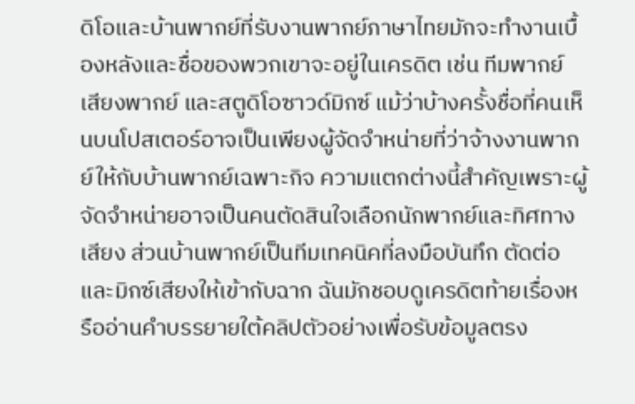ดิโอและบ้านพากย์ที่รับงานพากย์ภาษาไทยมักจะทำงานเบื้องหลังและชื่อของพวกเขาจะอยู่ในเครดิต เช่น ทีมพากย์ เสียงพากย์ และสตูดิโอซาวด์มิกซ์ แม้ว่าบ้างครั้งชื่อที่คนเห็นบนโปสเตอร์อาจเป็นเพียงผู้จัดจำหน่ายที่ว่าจ้างงานพากย์ให้กับบ้านพากย์เฉพาะกิจ ความแตกต่างนี้สำคัญเพราะผู้จัดจำหน่ายอาจเป็นคนตัดสินใจเลือกนักพากย์และทิศทางเสียง ส่วนบ้านพากย์เป็นทีมเทคนิคที่ลงมือบันทึก ตัดต่อ และมิกซ์เสียงให้เข้ากับฉาก ฉันมักชอบดูเครดิตท้ายเรื่องหรืออ่านคำบรรยายใต้คลิปตัวอย่างเพื่อรับข้อมูลตรง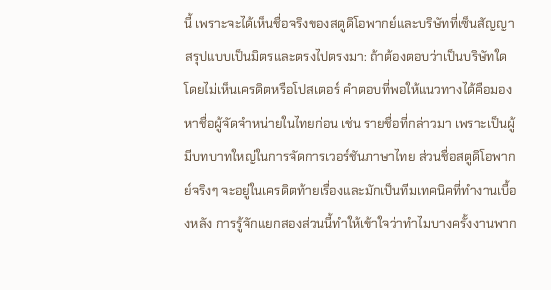นี้ เพราะจะได้เห็นชื่อจริงของสตูดิโอพากย์และบริษัทที่เซ็นสัญญา
สรุปแบบเป็นมิตรและตรงไปตรงมา: ถ้าต้องตอบว่าเป็นบริษัทใดโดยไม่เห็นเครดิตหรือโปสเตอร์ คำตอบที่พอให้แนวทางได้คือมองหาชื่อผู้จัดจำหน่ายในไทยก่อน เช่น รายชื่อที่กล่าวมา เพราะเป็นผู้มีบทบาทใหญ่ในการจัดการเวอร์ชันภาษาไทย ส่วนชื่อสตูดิโอพากย์จริงๆ จะอยู่ในเครดิตท้ายเรื่องและมักเป็นทีมเทคนิคที่ทำงานเบื้องหลัง การรู้จักแยกสองส่วนนี้ทำให้เข้าใจว่าทำไมบางครั้งงานพาก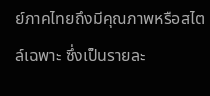ย์ภาคไทยถึงมีคุณภาพหรือสไตล์เฉพาะ ซึ่งเป็นรายละ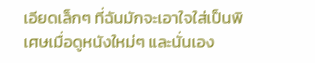เอียดเล็กๆ ที่ฉันมักจะเอาใจใส่เป็นพิเศษเมื่อดูหนังใหม่ๆ และนั่นเอง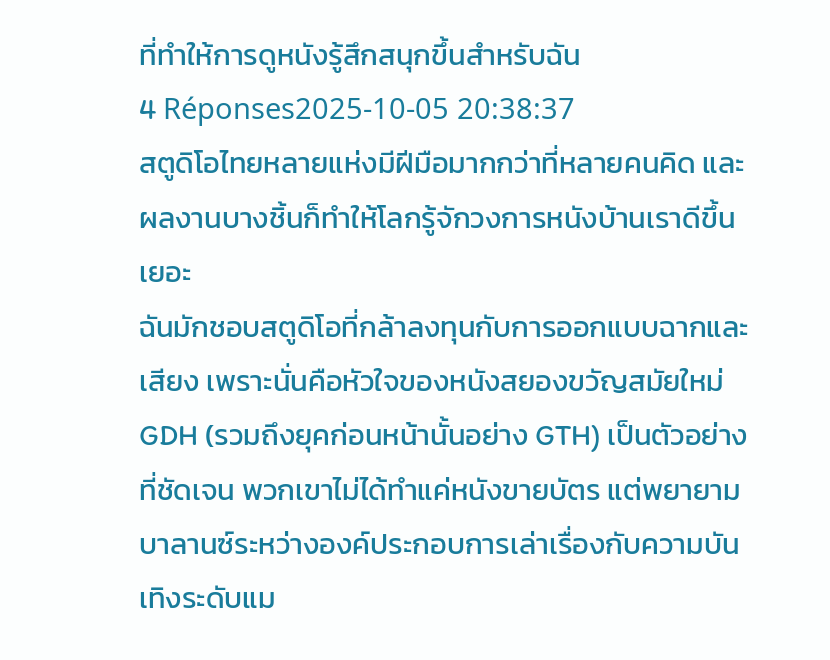ที่ทำให้การดูหนังรู้สึกสนุกขึ้นสำหรับฉัน
4 Réponses2025-10-05 20:38:37
สตูดิโอไทยหลายแห่งมีฝีมือมากกว่าที่หลายคนคิด และผลงานบางชิ้นก็ทำให้โลกรู้จักวงการหนังบ้านเราดีขึ้นเยอะ
ฉันมักชอบสตูดิโอที่กล้าลงทุนกับการออกแบบฉากและเสียง เพราะนั่นคือหัวใจของหนังสยองขวัญสมัยใหม่ GDH (รวมถึงยุคก่อนหน้านั้นอย่าง GTH) เป็นตัวอย่างที่ชัดเจน พวกเขาไม่ได้ทำแค่หนังขายบัตร แต่พยายามบาลานซ์ระหว่างองค์ประกอบการเล่าเรื่องกับความบันเทิงระดับแม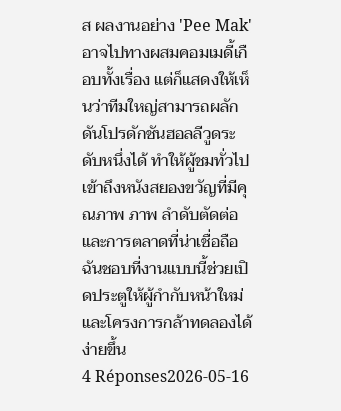ส ผลงานอย่าง 'Pee Mak' อาจไปทางผสมคอมเมดี้เกือบทั้งเรื่อง แต่ก็แสดงให้เห็นว่าทีมใหญ่สามารถผลักดันโปรดักชันฮอลลีวูดระดับหนึ่งได้ ทำให้ผู้ชมทั่วไปเข้าถึงหนังสยองขวัญที่มีคุณภาพ ภาพ ลำดับตัดต่อ และการตลาดที่น่าเชื่อถือ ฉันชอบที่งานแบบนี้ช่วยเปิดประตูให้ผู้กำกับหน้าใหม่และโครงการกล้าทดลองได้ง่ายขึ้น
4 Réponses2026-05-16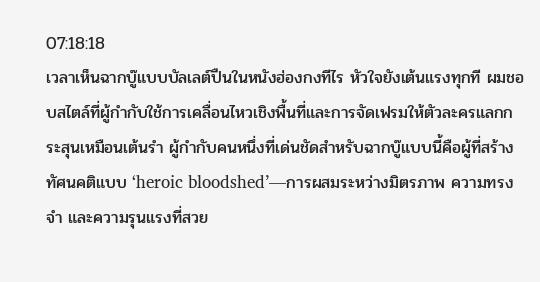07:18:18
เวลาเห็นฉากบู๊แบบบัลเลต์ปืนในหนังฮ่องกงทีไร หัวใจยังเต้นแรงทุกที ผมชอบสไตล์ที่ผู้กำกับใช้การเคลื่อนไหวเชิงพื้นที่และการจัดเฟรมให้ตัวละครแลกกระสุนเหมือนเต้นรำ ผู้กำกับคนหนึ่งที่เด่นชัดสำหรับฉากบู๊แบบนี้คือผู้ที่สร้างทัศนคติแบบ ‘heroic bloodshed’—การผสมระหว่างมิตรภาพ ความทรงจำ และความรุนแรงที่สวย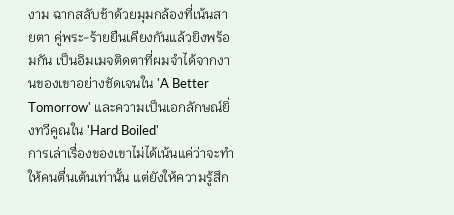งาม ฉากสลับช้าด้วยมุมกล้องที่เน้นสายตา คู่พระ-ร้ายยืนเคียงกันแล้วยิงพร้อมกัน เป็นอิมเมจติดตาที่ผมจำได้จากงานของเขาอย่างชัดเจนใน 'A Better Tomorrow' และความเป็นเอกลักษณ์ยิ่งทวีคูณใน 'Hard Boiled'
การเล่าเรื่องของเขาไม่ได้เน้นแค่ว่าจะทำให้คนตื่นเต้นเท่านั้น แต่ยังให้ความรู้สึก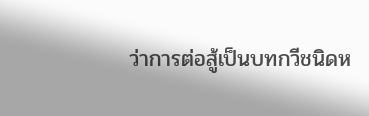ว่าการต่อสู้เป็นบทกวีชนิดห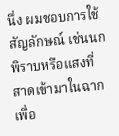นึ่ง ผมชอบการใช้สัญลักษณ์ เช่นนกพิราบหรือแสงที่สาดเข้ามาในฉาก เพื่อ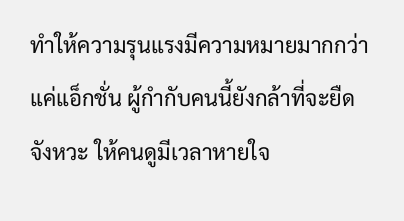ทำให้ความรุนแรงมีความหมายมากกว่าแค่แอ็กชั่น ผู้กำกับคนนี้ยังกล้าที่จะยืดจังหวะ ให้คนดูมีเวลาหายใจ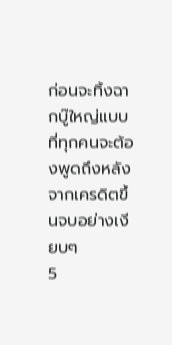ก่อนจะทิ้งฉากบู๊ใหญ่แบบที่ทุกคนจะต้องพูดถึงหลังจากเครดิตขึ้นจบอย่างเงียบๆ
5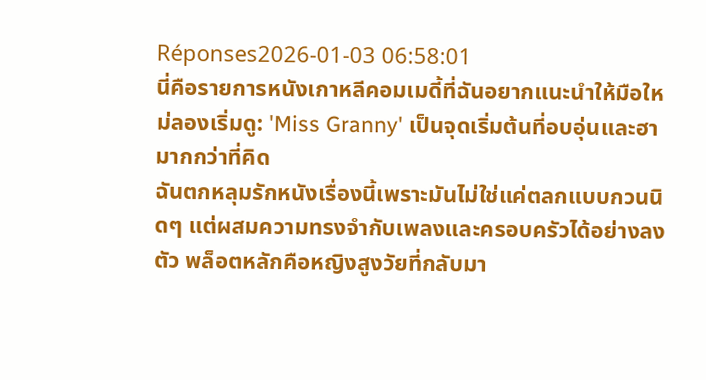Réponses2026-01-03 06:58:01
นี่คือรายการหนังเกาหลีคอมเมดี้ที่ฉันอยากแนะนำให้มือใหม่ลองเริ่มดู: 'Miss Granny' เป็นจุดเริ่มต้นที่อบอุ่นและฮามากกว่าที่คิด
ฉันตกหลุมรักหนังเรื่องนี้เพราะมันไม่ใช่แค่ตลกแบบกวนนิดๆ แต่ผสมความทรงจำกับเพลงและครอบครัวได้อย่างลงตัว พล็อตหลักคือหญิงสูงวัยที่กลับมา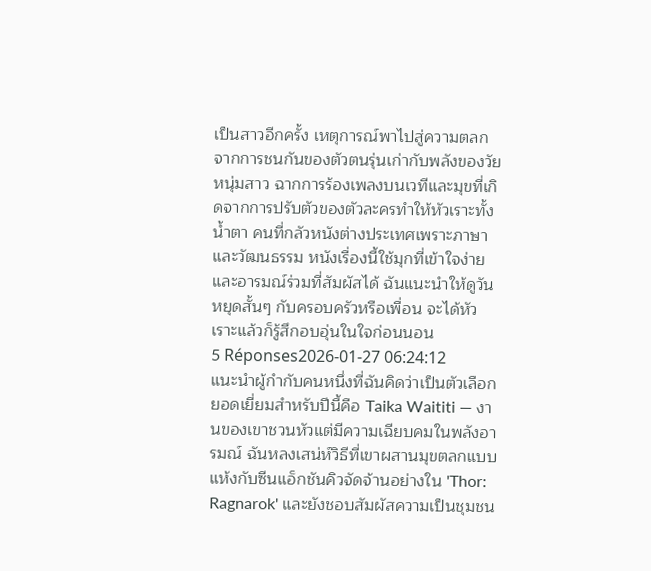เป็นสาวอีกครั้ง เหตุการณ์พาไปสู่ความตลกจากการชนกันของตัวตนรุ่นเก่ากับพลังของวัยหนุ่มสาว ฉากการร้องเพลงบนเวทีและมุขที่เกิดจากการปรับตัวของตัวละครทำให้หัวเราะทั้งน้ำตา คนที่กลัวหนังต่างประเทศเพราะภาษาและวัฒนธรรม หนังเรื่องนี้ใช้มุกที่เข้าใจง่ายและอารมณ์ร่วมที่สัมผัสได้ ฉันแนะนำให้ดูวันหยุดสั้นๆ กับครอบครัวหรือเพื่อน จะได้หัวเราะแล้วก็รู้สึกอบอุ่นในใจก่อนนอน
5 Réponses2026-01-27 06:24:12
แนะนำผู้กำกับคนหนึ่งที่ฉันคิดว่าเป็นตัวเลือกยอดเยี่ยมสำหรับปีนี้คือ Taika Waititi — งานของเขาชวนหัวแต่มีความเฉียบคมในพลังอารมณ์ ฉันหลงเสน่ห์วิธีที่เขาผสานมุขตลกแบบแห้งกับซีนแอ็กชันคิวจัดจ้านอย่างใน 'Thor: Ragnarok' และยังชอบสัมผัสความเป็นชุมชน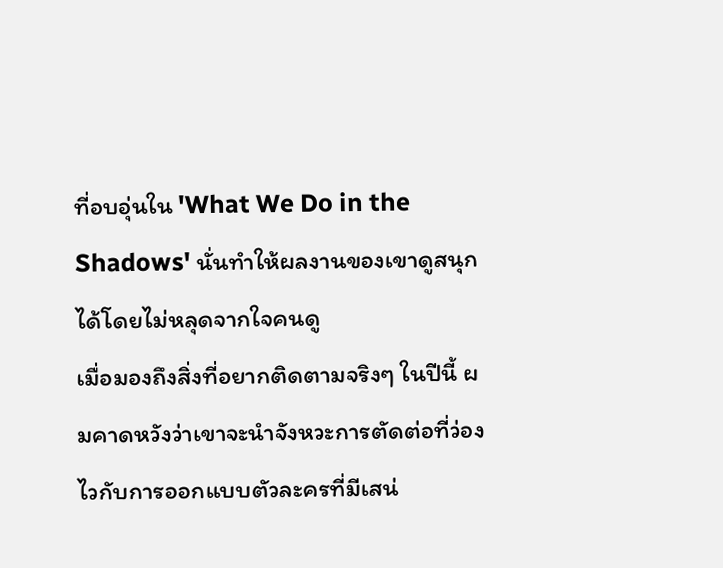ที่อบอุ่นใน 'What We Do in the Shadows' นั่นทำให้ผลงานของเขาดูสนุกได้โดยไม่หลุดจากใจคนดู
เมื่อมองถึงสิ่งที่อยากติดตามจริงๆ ในปีนี้ ผมคาดหวังว่าเขาจะนำจังหวะการตัดต่อที่ว่องไวกับการออกแบบตัวละครที่มีเสน่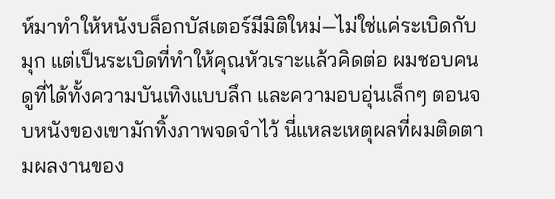ห์มาทำให้หนังบล็อกบัสเตอร์มีมิติใหม่—ไม่ใช่แค่ระเบิดกับมุก แต่เป็นระเบิดที่ทำให้คุณหัวเราะแล้วคิดต่อ ผมชอบคนดูที่ได้ทั้งความบันเทิงแบบลึก และความอบอุ่นเล็กๆ ตอนจบหนังของเขามักทิ้งภาพจดจำไว้ นี่แหละเหตุผลที่ผมติดตามผลงานของ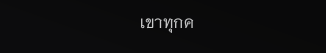เขาทุกค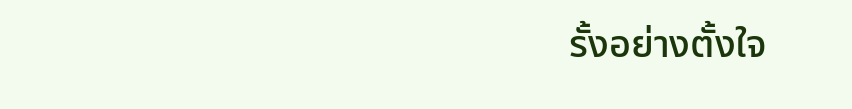รั้งอย่างตั้งใจ